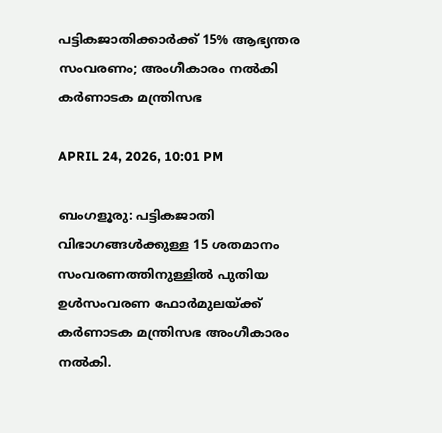പട്ടികജാതിക്കാർക്ക് 15% ആഭ്യന്തര സംവരണം; അംഗീകാരം നൽകി കർണാടക മന്ത്രിസഭ

APRIL 24, 2026, 10:01 PM

ബംഗളൂരു: പട്ടികജാതി വിഭാഗങ്ങൾക്കുള്ള 15 ശതമാനം സംവരണത്തിനുള്ളിൽ പുതിയ ഉൾസംവരണ ഫോർമുലയ്ക്ക് കർണാടക മന്ത്രിസഭ അംഗീകാരം നൽകി.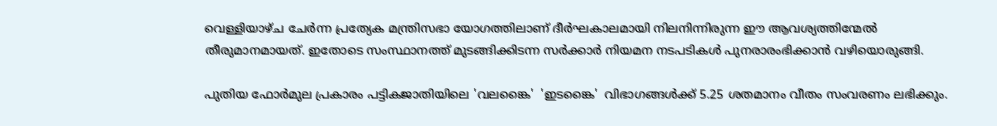വെള്ളിയാഴ്ച ചേർന്ന പ്രത്യേക മന്ത്രിസഭാ യോഗത്തിലാണ് ദീർഘകാലമായി നിലനിന്നിരുന്ന ഈ ആവശ്യത്തിന്മേൽ തീരുമാനമായത്. ഇതോടെ സംസ്ഥാനത്ത് മുടങ്ങിക്കിടന്ന സർക്കാർ നിയമന നടപടികൾ പുനരാരംഭിക്കാൻ വഴിയൊരുങ്ങി.

പുതിയ ഫോർമുല പ്രകാരം പട്ടികജാതിയിലെ 'വലങ്കൈ'  'ഇടങ്കൈ'  വിഭാഗങ്ങൾക്ക് 5.25 ശതമാനം വീതം സംവരണം ലഭിക്കും.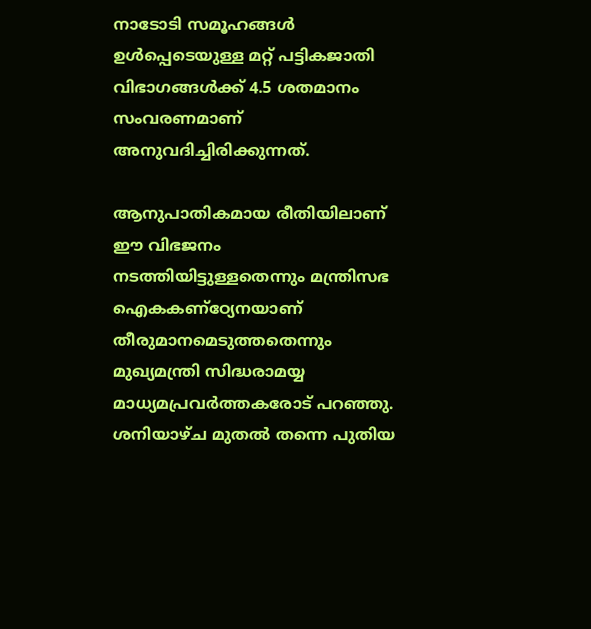നാടോടി സമൂഹങ്ങൾ ഉൾപ്പെടെയുള്ള മറ്റ് പട്ടികജാതി വിഭാഗങ്ങൾക്ക് 4.5 ശതമാനം സംവരണമാണ് അനുവദിച്ചിരിക്കുന്നത്.

ആനുപാതികമായ രീതിയിലാണ് ഈ വിഭജനം നടത്തിയിട്ടുള്ളതെന്നും മന്ത്രിസഭ ഐകകണ്ഠ്യേനയാണ് തീരുമാനമെടുത്തതെന്നും മുഖ്യമന്ത്രി സിദ്ധരാമയ്യ മാധ്യമപ്രവർത്തകരോട് പറഞ്ഞു. ശനിയാഴ്ച മുതൽ തന്നെ പുതിയ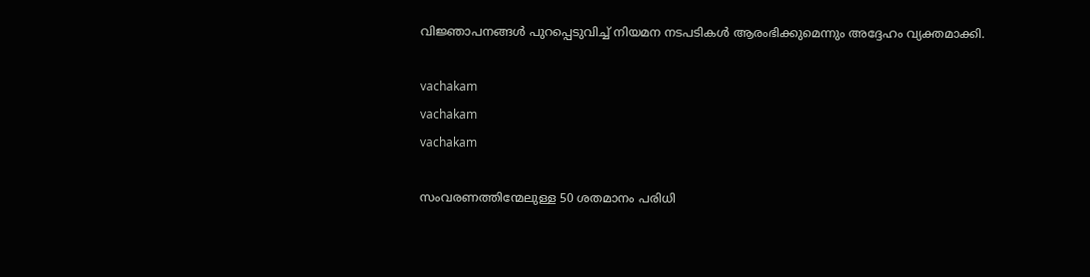വിജ്ഞാപനങ്ങൾ പുറപ്പെടുവിച്ച് നിയമന നടപടികൾ ആരംഭിക്കുമെന്നും അദ്ദേഹം വ്യക്തമാക്കി.

vachakam
vachakam
vachakam

സംവരണത്തിന്മേലുള്ള 50 ശതമാനം പരിധി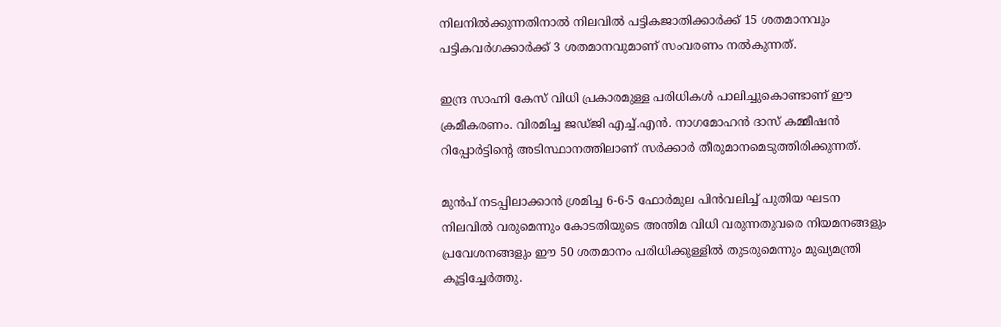നിലനിൽക്കുന്നതിനാൽ നിലവിൽ പട്ടികജാതിക്കാർക്ക് 15 ശതമാനവും പട്ടികവർഗക്കാർക്ക് 3 ശതമാനവുമാണ് സംവരണം നൽകുന്നത്.

ഇന്ദ്ര സാഹ്നി കേസ് വിധി പ്രകാരമുള്ള പരിധികൾ പാലിച്ചുകൊണ്ടാണ് ഈ ക്രമീകരണം. വിരമിച്ച ജഡ്ജി എച്ച്.എൻ. നാഗമോഹൻ ദാസ് കമ്മീഷൻ റിപ്പോർട്ടിന്റെ അടിസ്ഥാനത്തിലാണ് സർക്കാർ തീരുമാനമെടുത്തിരിക്കുന്നത്.

മുൻപ് നടപ്പിലാക്കാൻ ശ്രമിച്ച 6-6-5 ഫോർമുല പിൻവലിച്ച് പുതിയ ഘടന നിലവിൽ വരുമെന്നും കോടതിയുടെ അന്തിമ വിധി വരുന്നതുവരെ നിയമനങ്ങളും പ്രവേശനങ്ങളും ഈ 50 ശതമാനം പരിധിക്കുള്ളിൽ തുടരുമെന്നും മുഖ്യമന്ത്രി കൂട്ടിച്ചേർത്തു.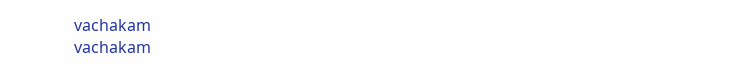vachakam
vachakam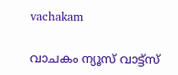vachakam

വാചകം ന്യൂസ് വാട്ട്സ്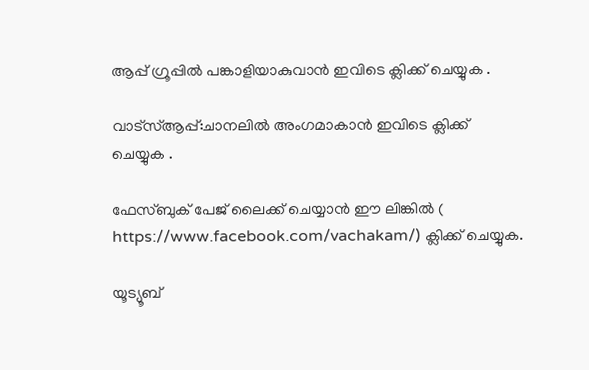ആപ്പ് ഗ്രൂപ്പിൽ പങ്കാളിയാകുവാൻ ഇവിടെ ക്ലിക്ക് ചെയ്യുക .

വാട്സ്ആപ്പ്:ചാനലിൽ അംഗമാകാൻ ഇവിടെ ക്ലിക്ക് ചെയ്യുക .

ഫേസ്ബുക് പേജ് ലൈക്ക് ചെയ്യാൻ ഈ ലിങ്കിൽ (
https://www.facebook.com/vachakam/) ക്ലിക്ക് ചെയ്യുക.

യൂട്യൂബ്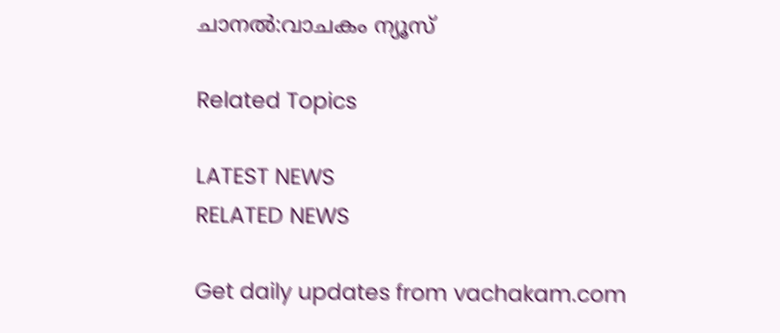ചാനൽ:വാചകം ന്യൂസ്

Related Topics

LATEST NEWS
RELATED NEWS

Get daily updates from vachakam.com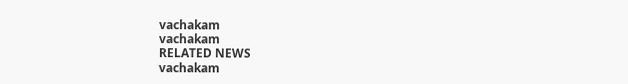vachakam
vachakam
RELATED NEWS
vachakam